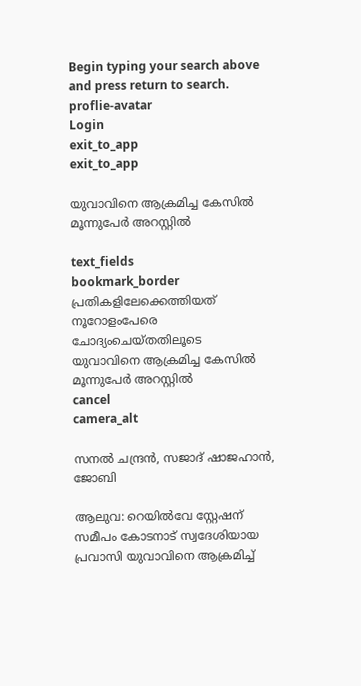Begin typing your search above and press return to search.
proflie-avatar
Login
exit_to_app
exit_to_app

യുവാവിനെ ആക്രമിച്ച കേസിൽ മൂന്നുപേർ അറസ്റ്റിൽ

text_fields
bookmark_border
പ്രതികളിലേക്കെത്തിയത് നൂറോളംപേരെ ചോദ്യംചെയ്തതിലൂടെ
യുവാവിനെ ആക്രമിച്ച കേസിൽ മൂന്നുപേർ അറസ്റ്റിൽ
cancel
camera_alt

സനൽ ചന്ദ്രൻ, സജാദ് ഷാജഹാൻ, ജോബി

ആലുവ: റെയിൽവേ സ്റ്റേഷന് സമീപം കോടനാട് സ്വദേശിയായ പ്രവാസി യുവാവിനെ ആക്രമിച്ച്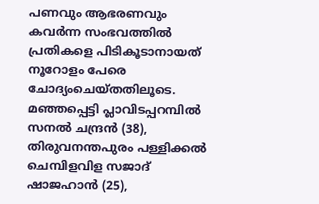പണവും ആഭരണവും കവർന്ന സംഭവത്തിൽ പ്രതികളെ പിടികൂടാനായത് നൂറോളം പേരെ ചോദ്യംചെയ്തതിലൂടെ. മഞ്ഞപ്പെട്ടി പ്ലാവിടപ്പറമ്പിൽ സനൽ ചന്ദ്രൻ (38), തിരുവനന്തപുരം പള്ളിക്കൽ ചെമ്പിളവിള സജാദ് ഷാജഹാൻ (25),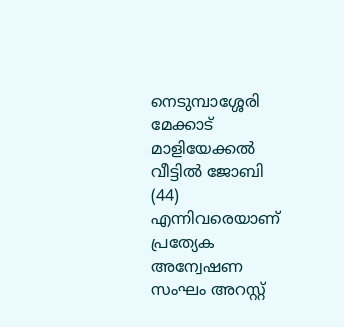നെടുമ്പാശ്ശേരി മേക്കാട് മാളിയേക്കൽ വീട്ടിൽ ജോബി (44) എന്നിവരെയാണ് പ്രത്യേക അന്വേഷണ സംഘം അറസ്റ്റ്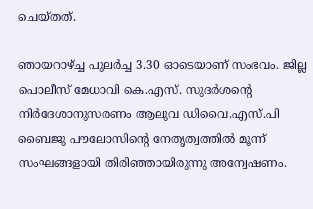ചെയ്തത്.

ഞായറാഴ്ച്ച പുലർച്ച 3.30 ഓടെയാണ് സംഭവം. ജില്ല പൊലീസ് മേധാവി കെ.എസ്. സുദർശന്റെ നിർദേശാനുസരണം ആലുവ ഡിവൈ.എസ്.പി ബൈജു പൗലോസിന്റെ നേതൃത്വത്തിൽ മൂന്ന് സംഘങ്ങളായി തിരിഞ്ഞായിരുന്നു അന്വേഷണം.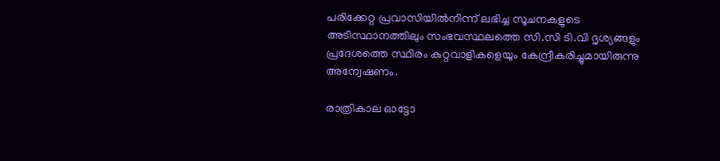പരിക്കേറ്റ പ്രവാസിയിൽനിന്ന് ലഭിച്ച സൂചനകളുടെ അടിസ്ഥാനത്തിലും സംഭവസ്ഥലത്തെ സി.സി ടി.വി ദൃശ്യങ്ങളും പ്രദേശത്തെ സ്ഥിരം കുറ്റവാളികളെയും കേന്ദ്രീകരിച്ചുമായിരുന്നു അന്വേഷണം.

രാത്രികാല ഓട്ടോ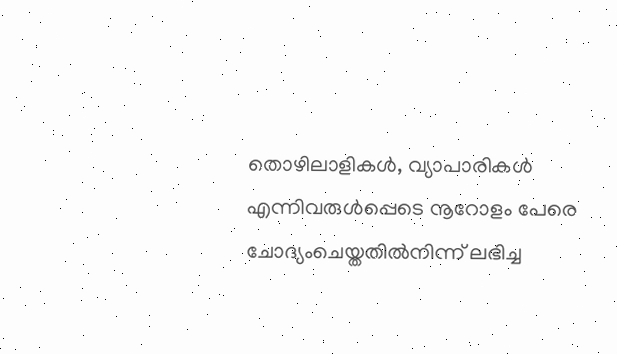തൊഴിലാളികൾ, വ്യാപാരികൾ എന്നിവരുൾപ്പെടെ നൂറോളം പേരെ ചോദ്യംചെയ്തതിൽനിന്ന് ലഭിച്ച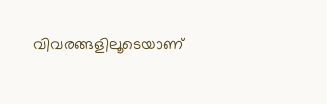വിവരങ്ങളിലൂടെയാണ്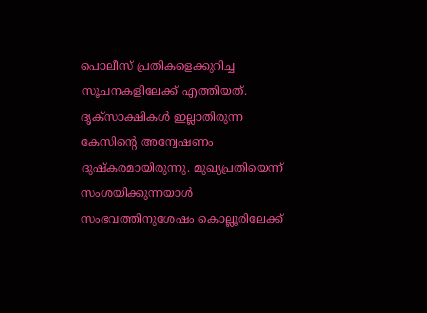പൊലീസ് പ്രതികളെക്കുറിച്ച സൂചനകളിലേക്ക് എത്തിയത്. ദൃക്‌സാക്ഷികൾ ഇല്ലാതിരുന്ന കേസിന്റെ അന്വേഷണം ദുഷ്കരമായിരുന്നു. മുഖ്യപ്രതിയെന്ന് സംശയിക്കുന്നയാൾ സംഭവത്തിനുശേഷം കൊല്ലൂരിലേക്ക്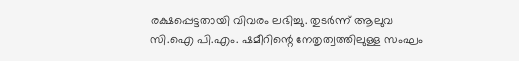രക്ഷപ്പെട്ടതായി വിവരം ലഭിച്ചു. തുടർന്ന് ആലുവ സി.ഐ പി.എം. ഷമീറിന്റെ നേതൃത്വത്തിലുള്ള സംഘം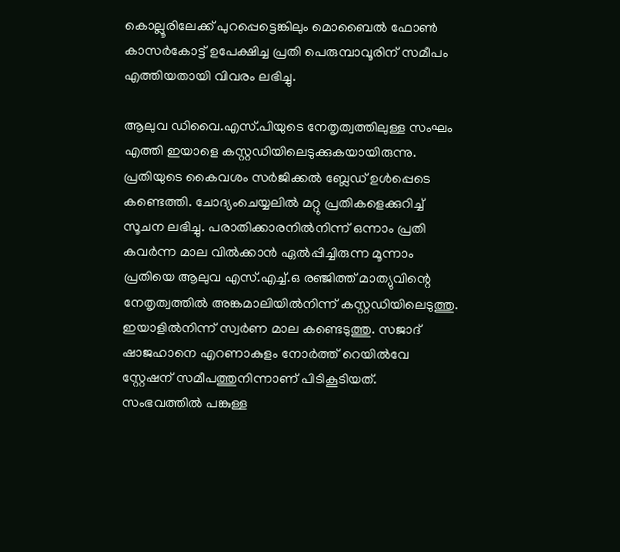കൊല്ലൂരിലേക്ക് പുറപ്പെട്ടെങ്കിലും മൊബൈൽ ഫോൺ കാസർകോട്ട് ഉപേക്ഷിച്ച പ്രതി പെരുമ്പാവൂരിന് സമീപം എത്തിയതായി വിവരം ലഭിച്ചു.

ആലുവ ഡിവൈ.എസ്.പിയുടെ നേതൃത്വത്തിലുള്ള സംഘം എത്തി ഇയാളെ കസ്റ്റഡിയിലെടുക്കുകയായിരുന്നു. പ്രതിയുടെ കൈവശം സർജിക്കൽ ബ്ലേഡ് ഉൾപ്പെടെ കണ്ടെത്തി. ചോദ്യംചെയ്യലിൽ മറ്റു പ്രതികളെക്കുറിച്ച് സൂചന ലഭിച്ചു. പരാതിക്കാരനിൽനിന്ന് ഒന്നാം പ്രതി കവർന്ന മാല വിൽക്കാൻ ഏൽപ്പിച്ചിരുന്ന മൂന്നാം പ്രതിയെ ആലുവ എസ്.എച്ച്.ഒ രഞ്ജിത്ത് മാത്യുവിന്റെ നേതൃത്വത്തിൽ അങ്കമാലിയിൽനിന്ന് കസ്റ്റഡിയിലെടുത്തു. ഇയാളിൽനിന്ന് സ്വർണ മാല കണ്ടെടുത്തു. സജാദ് ഷാജഹാനെ എറണാകുളം നോർത്ത് റെയിൽവേ സ്റ്റേഷന് സമീപത്തുനിന്നാണ് പിടികൂടിയത്. സംഭവത്തിൽ പങ്കുള്ള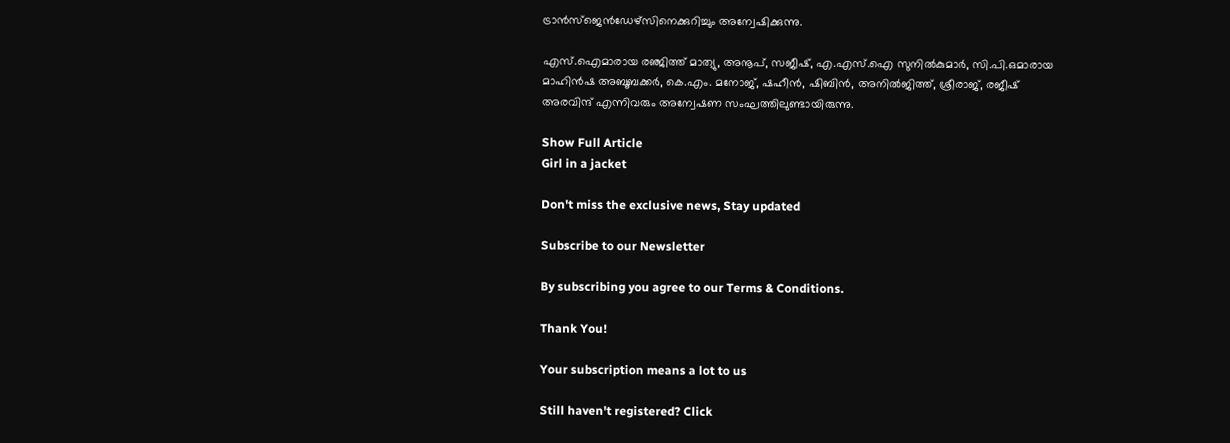ട്രാൻസ്ജെൻഡേഴ്സിനെക്കുറിച്ചും അന്വേഷിക്കുന്നു.

എസ്.ഐമാരായ രഞ്ജിത്ത് മാത്യു, അനൂപ്, സജീഷ്, എ.എസ്.ഐ സുനിൽകുമാർ, സി.പി.ഒമാരായ മാഹിൻഷ അബൂബക്കർ, കെ.എം. മനോജ്‌, ഷഹീൻ, ഷിബിൻ, അനിൽജിത്ത്, ശ്രീരാജ്, രജീഷ് അരവിന്ദ് എന്നിവരും അന്വേഷണ സംഘത്തിലുണ്ടായിരുന്നു.

Show Full Article
Girl in a jacket

Don't miss the exclusive news, Stay updated

Subscribe to our Newsletter

By subscribing you agree to our Terms & Conditions.

Thank You!

Your subscription means a lot to us

Still haven't registered? Click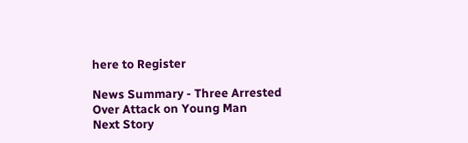here to Register

News Summary - Three Arrested Over Attack on Young Man
Next Story